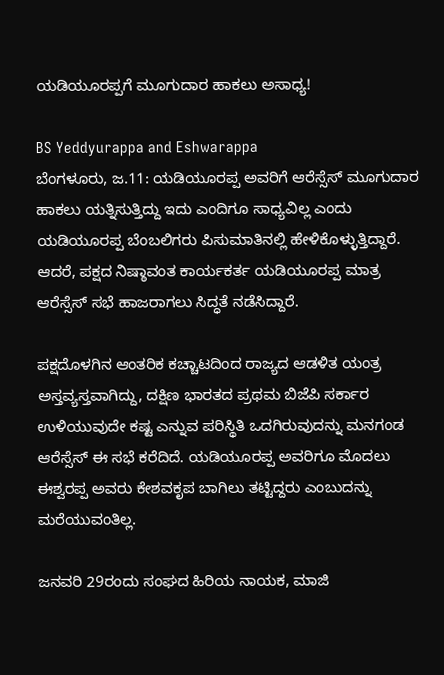ಯಡಿಯೂರಪ್ಪಗೆ ಮೂಗುದಾರ ಹಾಕಲು ಅಸಾಧ್ಯ!

BS Yeddyurappa and Eshwarappa
ಬೆಂಗಳೂರು, ಜ.11: ಯಡಿಯೂರಪ್ಪ ಅವರಿಗೆ ಆರೆಸ್ಸೆಸ್ ಮೂಗುದಾರ ಹಾಕಲು ಯತ್ನಿಸುತ್ತಿದ್ದು ಇದು ಎಂದಿಗೂ ಸಾಧ್ಯವಿಲ್ಲ ಎಂದು ಯಡಿಯೂರಪ್ಪ ಬೆಂಬಲಿಗರು ಪಿಸುಮಾತಿನಲ್ಲಿ ಹೇಳಿಕೊಳ್ಳುತ್ತಿದ್ದಾರೆ. ಆದರೆ, ಪಕ್ಷದ ನಿಷ್ಠಾವಂತ ಕಾರ್ಯಕರ್ತ ಯಡಿಯೂರಪ್ಪ ಮಾತ್ರ ಆರೆಸ್ಸೆಸ್ ಸಭೆ ಹಾಜರಾಗಲು ಸಿದ್ಧತೆ ನಡೆಸಿದ್ದಾರೆ.

ಪಕ್ಷದೊಳಗಿನ ಆಂತರಿಕ ಕಚ್ಚಾಟದಿಂದ ರಾಜ್ಯದ ಆಡಳಿತ ಯಂತ್ರ ಅಸ್ತವ್ಯಸ್ತವಾಗಿದ್ದು, ದಕ್ಷಿಣ ಭಾರತದ ಪ್ರಥಮ ಬಿಜೆಪಿ ಸರ್ಕಾರ ಉಳಿಯುವುದೇ ಕಷ್ಟ ಎನ್ನುವ ಪರಿಸ್ಥಿತಿ ಒದಗಿರುವುದನ್ನು ಮನಗಂಡ ಆರೆಸ್ಸೆಸ್ ಈ ಸಭೆ ಕರೆದಿದೆ. ಯಡಿಯೂರಪ್ಪ ಅವರಿಗೂ ಮೊದಲು ಈಶ್ವರಪ್ಪ ಅವರು ಕೇಶವಕೃಪ ಬಾಗಿಲು ತಟ್ಟಿದ್ದರು ಎಂಬುದನ್ನು ಮರೆಯುವಂತಿಲ್ಲ.

ಜನವರಿ 29ರಂದು ಸಂಘದ ಹಿರಿಯ ನಾಯಕ, ಮಾಜಿ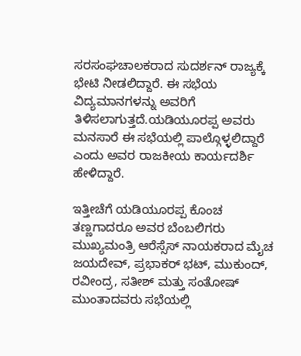ಸರಸಂಘಚಾಲಕರಾದ ಸುದರ್ಶನ್ ರಾಜ್ಯಕ್ಕೆ ಭೇಟಿ ನೀಡಲಿದ್ದಾರೆ. ಈ ಸಭೆಯ ವಿದ್ಯಮಾನಗಳನ್ನು ಅವರಿಗೆ ತಿಳಿಸಲಾಗುತ್ತದೆ.ಯಡಿಯೂರಪ್ಪ ಅವರು ಮನಸಾರೆ ಈ ಸಭೆಯಲ್ಲಿ ಪಾಲ್ಗೊಳ್ಳಲಿದ್ದಾರೆ ಎಂದು ಅವರ ರಾಜಕೀಯ ಕಾರ್ಯದರ್ಶಿ ಹೇಳಿದ್ದಾರೆ.

ಇತ್ತೀಚೆಗೆ ಯಡಿಯೂರಪ್ಪ ಕೊಂಚ ತಣ್ಣಗಾದರೂ ಅವರ ಬೆಂಬಲಿಗರು ಮುಖ್ಯಮಂತ್ರಿ ಆರೆಸ್ಸೆಸ್ ನಾಯಕರಾದ ಮೈಚ ಜಯದೇವ್, ಪ್ರಭಾಕರ್ ಭಟ್, ಮುಕುಂದ್, ರವೀಂದ್ರ, ಸತೀಶ್ ಮತ್ತು ಸಂತೋಷ್ ಮುಂತಾದವರು ಸಭೆಯಲ್ಲಿ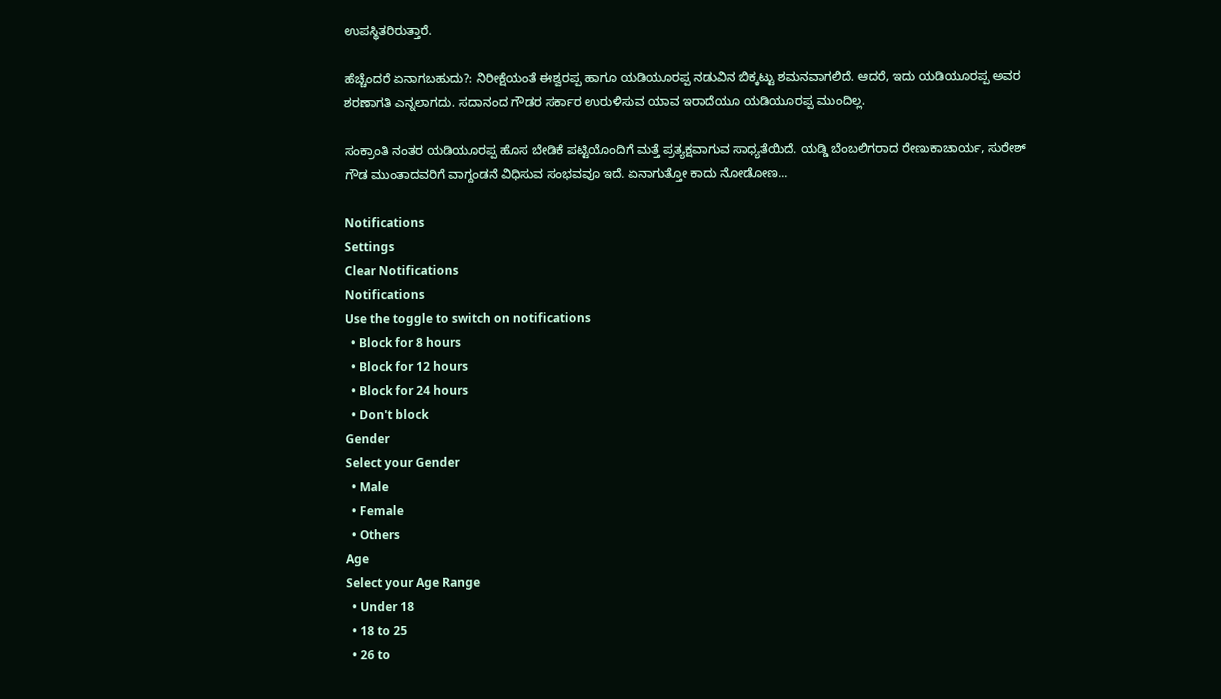ಉಪಸ್ಥಿತರಿರುತ್ತಾರೆ.

ಹೆಚ್ಚೆಂದರೆ ಏನಾಗಬಹುದು?: ನಿರೀಕ್ಷೆಯಂತೆ ಈಶ್ವರಪ್ಪ ಹಾಗೂ ಯಡಿಯೂರಪ್ಪ ನಡುವಿನ ಬಿಕ್ಕಟ್ಟು ಶಮನವಾಗಲಿದೆ. ಆದರೆ, ಇದು ಯಡಿಯೂರಪ್ಪ ಅವರ ಶರಣಾಗತಿ ಎನ್ನಲಾಗದು. ಸದಾನಂದ ಗೌಡರ ಸರ್ಕಾರ ಉರುಳಿಸುವ ಯಾವ ಇರಾದೆಯೂ ಯಡಿಯೂರಪ್ಪ ಮುಂದಿಲ್ಲ.

ಸಂಕ್ರಾಂತಿ ನಂತರ ಯಡಿಯೂರಪ್ಪ ಹೊಸ ಬೇಡಿಕೆ ಪಟ್ಟಿಯೊಂದಿಗೆ ಮತ್ತೆ ಪ್ರತ್ಯಕ್ಷವಾಗುವ ಸಾಧ್ಯತೆಯಿದೆ. ಯಡ್ಡಿ ಬೆಂಬಲಿಗರಾದ ರೇಣುಕಾಚಾರ್ಯ, ಸುರೇಶ್ ಗೌಡ ಮುಂತಾದವರಿಗೆ ವಾಗ್ದಂಡನೆ ವಿಧಿಸುವ ಸಂಭವವೂ ಇದೆ. ಏನಾಗುತ್ತೋ ಕಾದು ನೋಡೋಣ...

Notifications
Settings
Clear Notifications
Notifications
Use the toggle to switch on notifications
  • Block for 8 hours
  • Block for 12 hours
  • Block for 24 hours
  • Don't block
Gender
Select your Gender
  • Male
  • Female
  • Others
Age
Select your Age Range
  • Under 18
  • 18 to 25
  • 26 to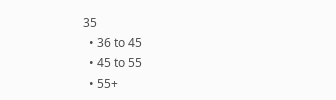35
  • 36 to 45
  • 45 to 55
  • 55+